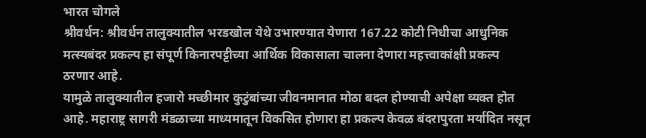भारत चोगले
श्रीवर्धन: श्रीवर्धन तालुक्यातील भरडखोल येथे उभारण्यात येणारा 167.22 कोटी निधीचा आधुनिक मत्स्यबंदर प्रकल्प हा संपूर्ण किनारपट्टीच्या आर्थिक विकासाला चालना देणारा महत्त्वाकांक्षी प्रकल्प ठरणार आहे.
यामुळे तालुक्यातील हजारो मच्छीमार कुटुंबांच्या जीवनमानात मोठा बदल होण्याची अपेक्षा व्यक्त होत आहे. महाराष्ट्र सागरी मंडळाच्या माध्यमातून विकसित होणारा हा प्रकल्प केवळ बंदरापुरता मर्यादित नसून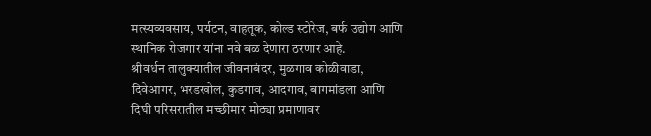मत्स्यव्यवसाय, पर्यटन, वाहतूक, कोल्ड स्टोरेज, बर्फ उद्योग आणि स्थानिक रोजगार यांना नवे बळ देणारा ठरणार आहे.
श्रीवर्धन तालुक्यातील जीवनाबंदर, मुळगाव कोळीवाडा, दिवेआगर, भरडखोल, कुडगाव, आदगाव, बागमांडला आणि दिघी परिसरातील मच्छीमार मोठ्या प्रमाणावर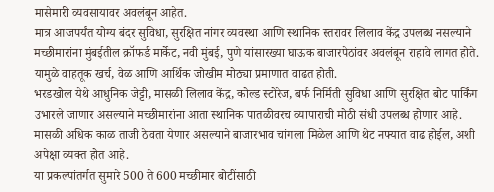मासेमारी व्यवसायावर अवलंबून आहेत.
मात्र आजपर्यंत योग्य बंदर सुविधा, सुरक्षित नांगर व्यवस्था आणि स्थानिक स्तरावर लिलाव केंद्र उपलब्ध नसल्याने मच्छीमारांना मुंबईतील क्रॉफर्ड मार्केट, नवी मुंबई, पुणे यांसारख्या घाऊक बाजारपेठांवर अवलंबून राहावे लागत होते. यामुळे वाहतूक खर्च, वेळ आणि आर्थिक जोखीम मोठ्या प्रमाणात वाढत होती.
भरडखोल येथे आधुनिक जेट्टी, मासळी लिलाव केंद्र, कोल्ड स्टोरेज, बर्फ निर्मिती सुविधा आणि सुरक्षित बोट पार्किंग उभारले जाणार असल्याने मच्छीमारांना आता स्थानिक पातळीवरच व्यापाराची मोठी संधी उपलब्ध होणार आहे. मासळी अधिक काळ ताजी ठेवता येणार असल्याने बाजारभाव चांगला मिळेल आणि थेट नफ्यात वाढ होईल, अशी अपेक्षा व्यक्त होत आहे.
या प्रकल्पांतर्गत सुमारे 500 ते 600 मच्छीमार बोटींसाठी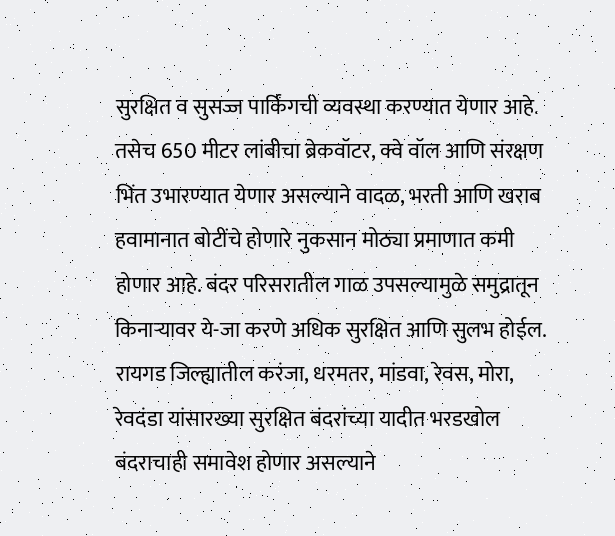सुरक्षित व सुसज्ज पार्किंगची व्यवस्था करण्यात येणार आहे. तसेच 650 मीटर लांबीचा ब्रेकवॉटर, क्वे वॉल आणि संरक्षण भिंत उभारण्यात येणार असल्याने वादळ, भरती आणि खराब हवामानात बोटींचे होणारे नुकसान मोठ्या प्रमाणात कमी होणार आहे. बंदर परिसरातील गाळ उपसल्यामुळे समुद्रातून किनाऱ्यावर ये-जा करणे अधिक सुरक्षित आणि सुलभ होईल.
रायगड जिल्ह्यातील करंजा, धरमतर, मांडवा, रेवस, मोरा, रेवदंडा यांसारख्या सुरक्षित बंदरांच्या यादीत भरडखोल बंदराचाही समावेश होणार असल्याने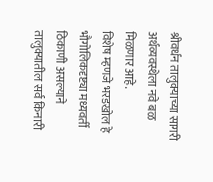श्रीवर्धन तालुक्याच्या सागरी अर्थव्यवस्थेला नवे बळ मिळणार आहे.
विशेष म्हणजे भरडखोल हे भौगोलिकदृष्ट्या मध्यवर्ती ठिकाणी असल्याने तालुक्यातील सर्व किनारी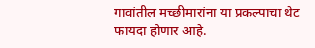गावांतील मच्छीमारांना या प्रकल्पाचा थेट फायदा होणार आहे.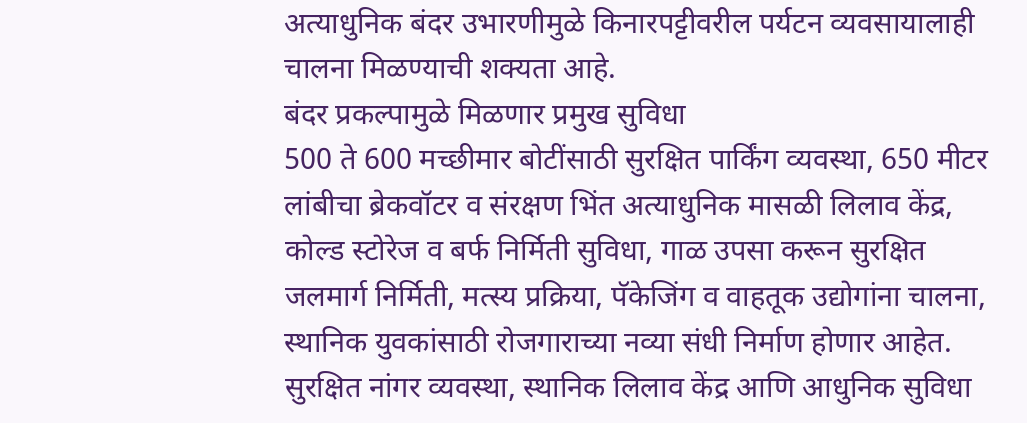अत्याधुनिक बंदर उभारणीमुळे किनारपट्टीवरील पर्यटन व्यवसायालाही चालना मिळण्याची शक्यता आहे.
बंदर प्रकल्पामुळे मिळणार प्रमुख सुविधा
500 ते 600 मच्छीमार बोटींसाठी सुरक्षित पार्किंग व्यवस्था, 650 मीटर लांबीचा ब्रेकवॉटर व संरक्षण भिंत अत्याधुनिक मासळी लिलाव केंद्र, कोल्ड स्टोरेज व बर्फ निर्मिती सुविधा, गाळ उपसा करून सुरक्षित जलमार्ग निर्मिती, मत्स्य प्रक्रिया, पॅकेजिंग व वाहतूक उद्योगांना चालना, स्थानिक युवकांसाठी रोजगाराच्या नव्या संधी निर्माण होणार आहेत.
सुरक्षित नांगर व्यवस्था, स्थानिक लिलाव केंद्र आणि आधुनिक सुविधा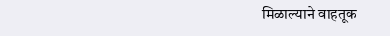मिळाल्याने वाहतूक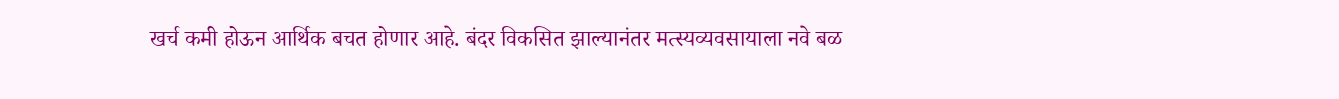खर्च कमी होऊन आर्थिक बचत होणार आहे. बंदर विकसित झाल्यानंतर मत्स्यव्यवसायाला नवे बळ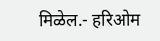मिळेल.- हरिओम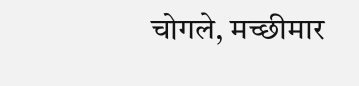चोगले, मच्छीमार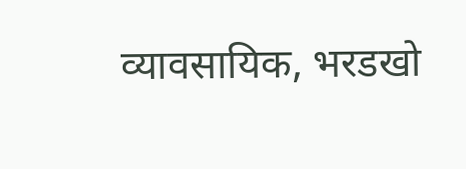व्यावसायिक, भरडखो